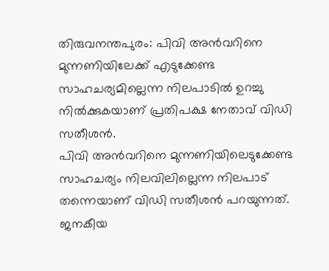തിരുവനന്തപുരം: പിവി അൻവറിനെ മുന്നണിയിലേക്ക് എടുക്കേണ്ട സാഹചര്യമില്ലെന്ന നിലപാടിൽ ഉറച്ചു നിൽക്കുകയാണ് പ്രതിപക്ഷ നേതാവ് വിഡി സതീശൻ.
പിവി അൻവറിനെ മുന്നണിയിലെടുക്കേണ്ട സാഹചര്യം നിലവിലില്ലെന്ന നിലപാട് തന്നെയാണ് വിഡി സതീശൻ പറയുന്നത്.
ജനകീയ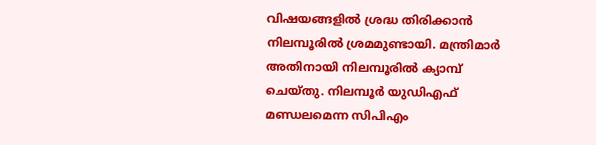വിഷയങ്ങളിൽ ശ്രദ്ധ തിരിക്കാൻ നിലമ്പൂരിൽ ശ്രമമുണ്ടായി. മന്ത്രിമാർ അതിനായി നിലമ്പൂരിൽ ക്യാമ്പ് ചെയ്തു. നിലമ്പൂർ യുഡിഎഫ് മണ്ഡലമെന്ന സിപിഎം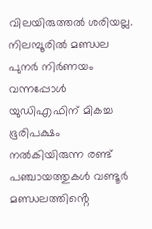വിലയിരുത്തൽ ശരിയല്ല. നിലമ്പൂരിൽ മണ്ഡല പുനർ നിർണയം വന്നപ്പോൾ യുഡിഎഫിന് മികച്ച ഭൂരിപക്ഷം നൽകിയിരുന്ന രണ്ട് പഞ്ചായത്തുകൾ വണ്ടൂർ മണ്ഡലത്തിൻ്റെ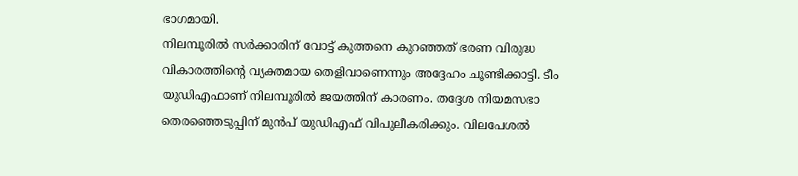ഭാഗമായി.
നിലമ്പൂരിൽ സർക്കാരിന് വോട്ട് കുത്തനെ കുറഞ്ഞത് ഭരണ വിരുദ്ധ വികാരത്തിൻ്റെ വ്യക്തമായ തെളിവാണെന്നും അദ്ദേഹം ചൂണ്ടിക്കാട്ടി. ടീം യുഡിഎഫാണ് നിലമ്പൂരിൽ ജയത്തിന് കാരണം. തദ്ദേശ നിയമസഭാ തെരഞ്ഞെടുപ്പിന് മുൻപ് യുഡിഎഫ് വിപുലീകരിക്കും. വിലപേശൽ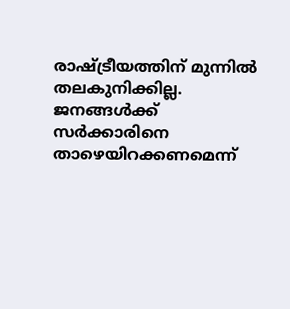രാഷ്ട്രീയത്തിന് മുന്നിൽ തലകുനിക്കില്ല.
ജനങ്ങൾക്ക് സർക്കാരിനെ താഴെയിറക്കണമെന്ന്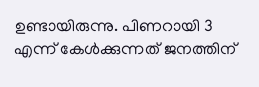ഉണ്ടായിരുന്നു. പിണറായി 3 എന്ന് കേൾക്കുന്നത് ജനത്തിന്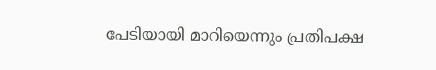പേടിയായി മാറിയെന്നും പ്രതിപക്ഷ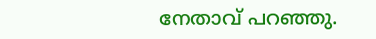നേതാവ് പറഞ്ഞു.